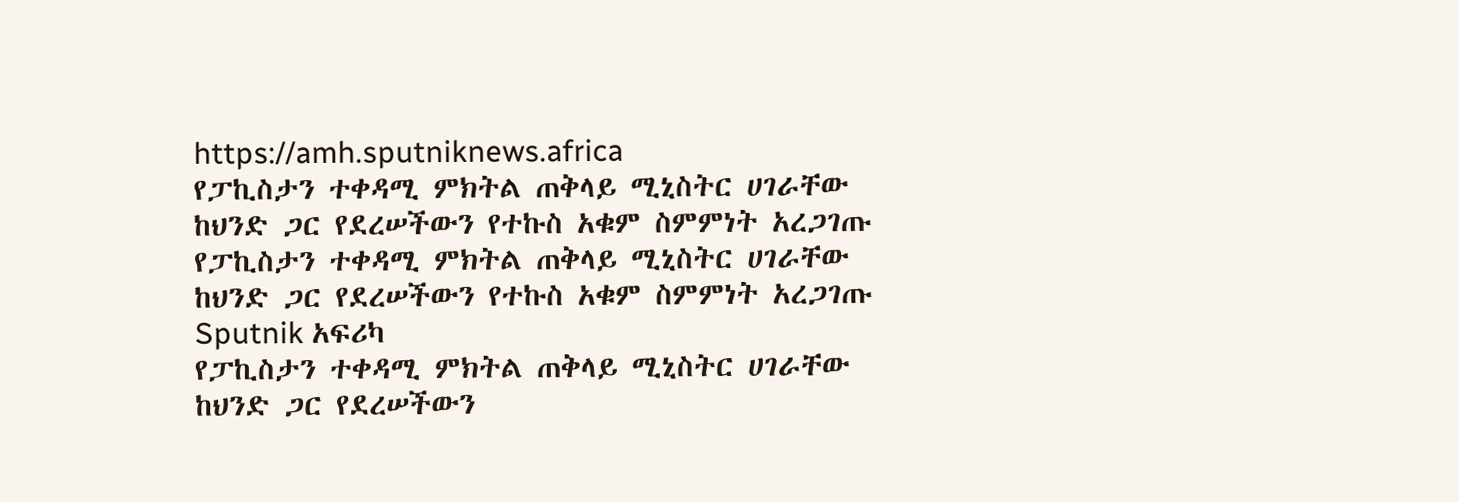https://amh.sputniknews.africa
የፓኪስታን ተቀዳሚ ምክትል ጠቅላይ ሚኒስትር ሀገራቸው ከህንድ ጋር የደረሠችውን የተኩስ አቁም ስምምነት አረጋገጡ
የፓኪስታን ተቀዳሚ ምክትል ጠቅላይ ሚኒስትር ሀገራቸው ከህንድ ጋር የደረሠችውን የተኩስ አቁም ስምምነት አረጋገጡ
Sputnik አፍሪካ
የፓኪስታን ተቀዳሚ ምክትል ጠቅላይ ሚኒስትር ሀገራቸው ከህንድ ጋር የደረሠችውን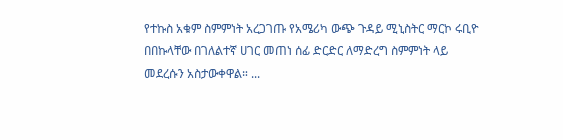የተኩስ አቁም ስምምነት አረጋገጡ የአሜሪካ ውጭ ጉዳይ ሚኒስትር ማርኮ ሩቢዮ በበኩላቸው በገለልተኛ ሀገር መጠነ ሰፊ ድርድር ለማድረግ ስምምነት ላይ መደረሱን አስታውቀዋል። ...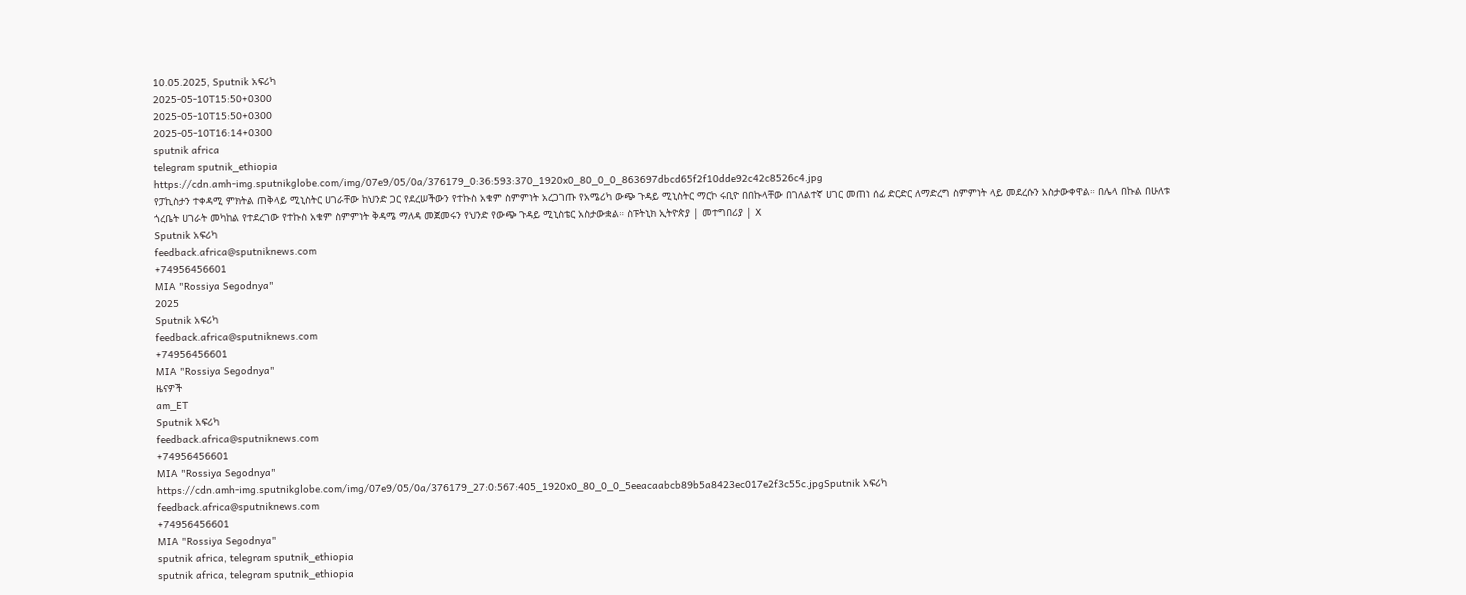10.05.2025, Sputnik አፍሪካ
2025-05-10T15:50+0300
2025-05-10T15:50+0300
2025-05-10T16:14+0300
sputnik africa
telegram sputnik_ethiopia
https://cdn.amh-img.sputnikglobe.com/img/07e9/05/0a/376179_0:36:593:370_1920x0_80_0_0_863697dbcd65f2f10dde92c42c8526c4.jpg
የፓኪስታን ተቀዳሚ ምክትል ጠቅላይ ሚኒስትር ሀገራቸው ከህንድ ጋር የደረሠችውን የተኩስ አቁም ስምምነት አረጋገጡ የአሜሪካ ውጭ ጉዳይ ሚኒስትር ማርኮ ሩቢዮ በበኩላቸው በገለልተኛ ሀገር መጠነ ሰፊ ድርድር ለማድረግ ስምምነት ላይ መደረሱን አስታውቀዋል። በሌላ በኩል በሁለቱ ጎረቤት ሀገራት መካከል የተደረገው የተኩስ አቁም ስምምነት ቅዳሜ ማለዳ መጀመሩን የህንድ የውጭ ጉዳይ ሚኒስቴር አስታውቋል። ስፑትኒክ ኢትዮጵያ | መተግበሪያ | X
Sputnik አፍሪካ
feedback.africa@sputniknews.com
+74956456601
MIA "Rossiya Segodnya"
2025
Sputnik አፍሪካ
feedback.africa@sputniknews.com
+74956456601
MIA "Rossiya Segodnya"
ዜናዎች
am_ET
Sputnik አፍሪካ
feedback.africa@sputniknews.com
+74956456601
MIA "Rossiya Segodnya"
https://cdn.amh-img.sputnikglobe.com/img/07e9/05/0a/376179_27:0:567:405_1920x0_80_0_0_5eeacaabcb89b5a8423ec017e2f3c55c.jpgSputnik አፍሪካ
feedback.africa@sputniknews.com
+74956456601
MIA "Rossiya Segodnya"
sputnik africa, telegram sputnik_ethiopia
sputnik africa, telegram sputnik_ethiopia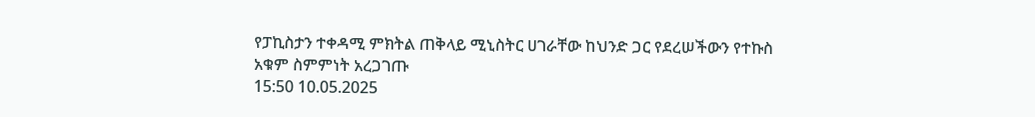የፓኪስታን ተቀዳሚ ምክትል ጠቅላይ ሚኒስትር ሀገራቸው ከህንድ ጋር የደረሠችውን የተኩስ አቁም ስምምነት አረጋገጡ
15:50 10.05.2025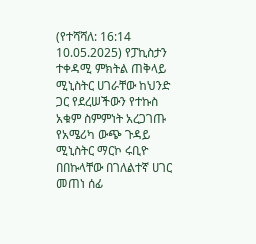(የተሻሻለ: 16:14 10.05.2025) የፓኪስታን ተቀዳሚ ምክትል ጠቅላይ ሚኒስትር ሀገራቸው ከህንድ ጋር የደረሠችውን የተኩስ አቁም ስምምነት አረጋገጡ
የአሜሪካ ውጭ ጉዳይ ሚኒስትር ማርኮ ሩቢዮ በበኩላቸው በገለልተኛ ሀገር መጠነ ሰፊ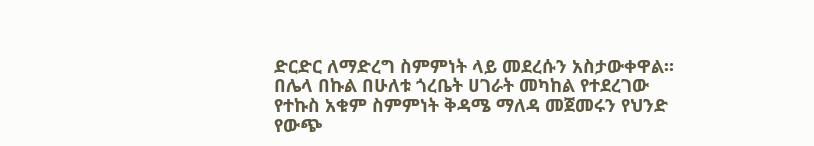ድርድር ለማድረግ ስምምነት ላይ መደረሱን አስታውቀዋል።
በሌላ በኩል በሁለቱ ጎረቤት ሀገራት መካከል የተደረገው የተኩስ አቁም ስምምነት ቅዳሜ ማለዳ መጀመሩን የህንድ የውጭ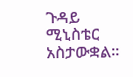ጉዳይ ሚኒስቴር አስታውቋል።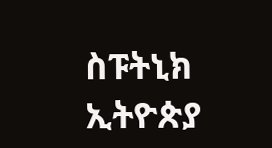ስፑትኒክ ኢትዮጵያ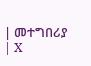| መተግበሪያ | X